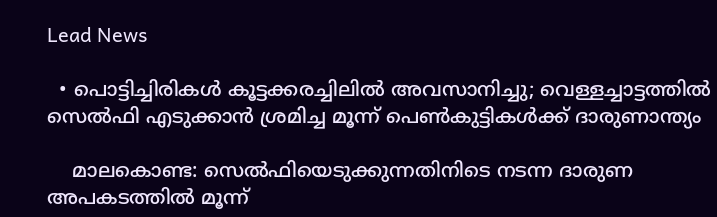Lead News

  • പൊട്ടിച്ചിരികൾ കൂട്ടക്കരച്ചിലിൽ അവസാനിച്ചു; വെള്ളച്ചാട്ടത്തിൽ സെൽഫി എടുക്കാൻ ശ്രമിച്ച മൂന്ന് പെൺകുട്ടികൾക്ക് ദാരുണാന്ത്യം

    മാലകൊണ്ട: സെൽഫിയെടുക്കുന്നതിനിടെ നടന്ന ദാരുണ അപകടത്തിൽ മൂന്ന്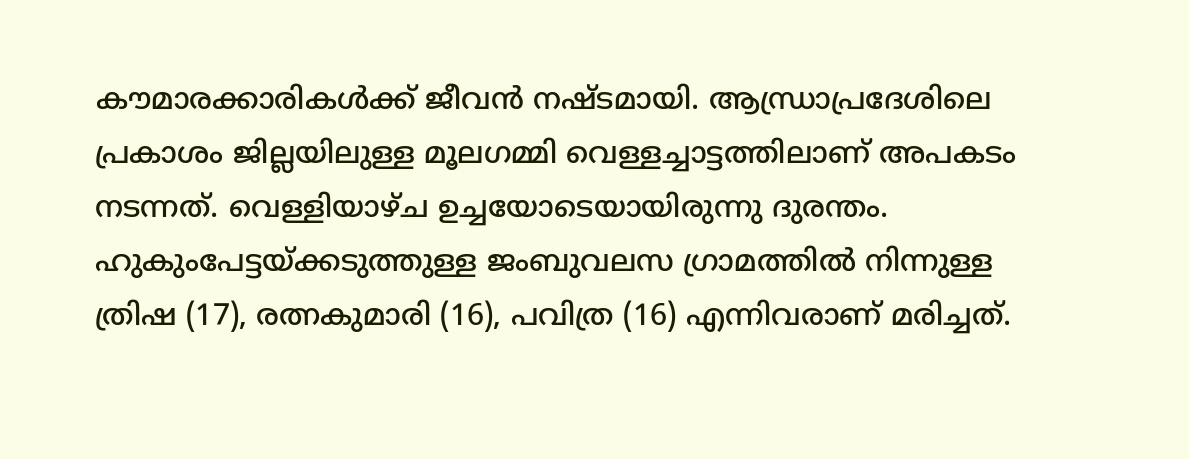കൗമാരക്കാരികൾക്ക് ജീവൻ നഷ്ടമായി. ആന്ധ്രാപ്രദേശിലെ പ്രകാശം ജില്ലയിലുള്ള മൂലഗമ്മി വെള്ളച്ചാട്ടത്തിലാണ് അപകടം നടന്നത്. വെള്ളിയാഴ്ച ഉച്ചയോടെയായിരുന്നു ദുരന്തം. ഹുകുംപേട്ടയ്ക്കടുത്തുള്ള ജംബുവലസ ഗ്രാമത്തിൽ നിന്നുള്ള ത്രിഷ (17), രത്നകുമാരി (16), പവിത്ര (16) എന്നിവരാണ് മരിച്ചത്.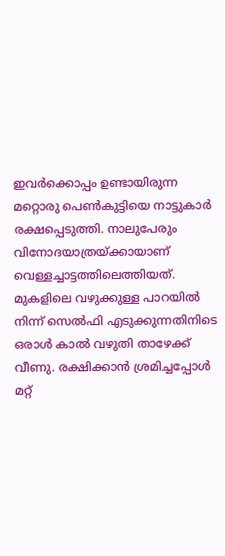ഇവർക്കൊപ്പം ഉണ്ടായിരുന്ന മറ്റൊരു പെൺകുട്ടിയെ നാട്ടുകാർ രക്ഷപ്പെടുത്തി. നാലുപേരും വിനോദയാത്രയ്ക്കായാണ് വെള്ളച്ചാട്ടത്തിലെത്തിയത്. മുകളിലെ വഴുക്കുള്ള പാറയിൽ നിന്ന് സെൽഫി എടുക്കുന്നതിനിടെ ഒരാൾ കാൽ വഴുതി താഴേക്ക് വീണു. രക്ഷിക്കാൻ ശ്രമിച്ചപ്പോൾ മറ്റ്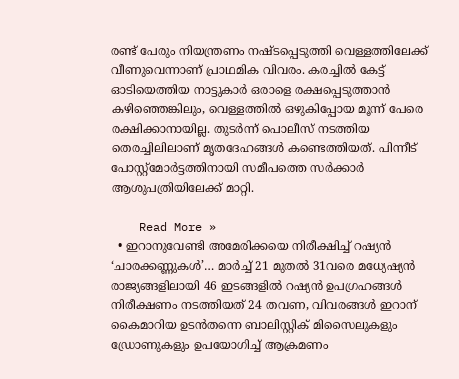രണ്ട് പേരും നിയന്ത്രണം നഷ്ടപ്പെടുത്തി വെള്ളത്തിലേക്ക് വീണുവെന്നാണ് പ്രാഥമിക വിവരം. കരച്ചിൽ കേട്ട് ഓടിയെത്തിയ നാട്ടുകാർ ഒരാളെ രക്ഷപ്പെടുത്താൻ കഴിഞ്ഞെങ്കിലും, വെള്ളത്തിൽ ഒഴുകിപ്പോയ മൂന്ന് പേരെ രക്ഷിക്കാനായില്ല. തുടർന്ന് പൊലീസ് നടത്തിയ തെരച്ചിലിലാണ് മൃതദേഹങ്ങൾ കണ്ടെത്തിയത്. പിന്നീട് പോസ്റ്റ്‌മോർട്ടത്തിനായി സമീപത്തെ സർക്കാർ ആശുപത്രിയിലേക്ക് മാറ്റി.

    Read More »
  • ഇറാനുവേണ്ടി അമേരിക്കയെ നിരീക്ഷിച്ച് റഷ്യൻ ‘ചാരക്കണ്ണുകൾ’… മാർച്ച് 21 മുതൽ 31വരെ മധ്യേഷ്യൻ രാജ്യങ്ങളിലായി 46 ഇടങ്ങളിൽ റഷ്യൻ ഉപഗ്രഹങ്ങൾ നിരീക്ഷണം നടത്തിയത് 24 തവണ, വിവരങ്ങൾ ഇറാന് കൈമാറിയ ഉടൻതന്നെ ബാലിസ്റ്റിക് മിസൈലുകളും ഡ്രോണുകളും ഉപയോഗിച്ച് ആക്രമണം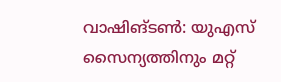വാഷിങ്ടൺ: യുഎസ് സൈന്യത്തിനും മറ്റ്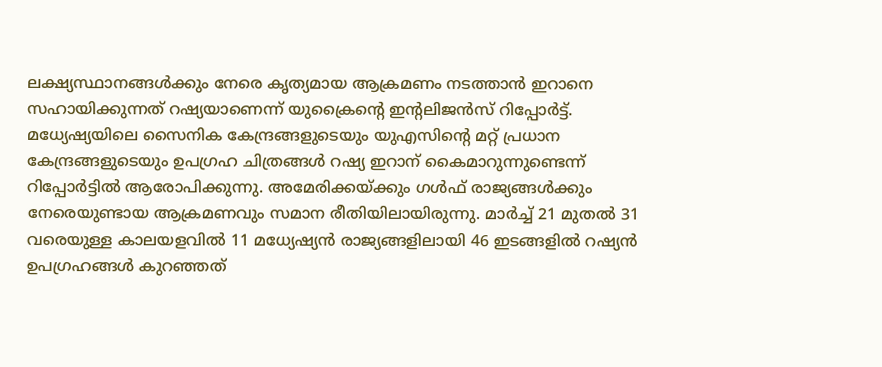ലക്ഷ്യസ്ഥാനങ്ങൾക്കും നേരെ കൃത്യമായ ആക്രമണം നടത്താൻ ഇറാനെ സഹായിക്കുന്നത് റഷ്യയാണെന്ന് യുക്രൈന്റെ ഇന്റലിജൻസ് റിപ്പോർട്ട്. മധ്യേഷ്യയിലെ സൈനിക കേന്ദ്രങ്ങളുടെയും യുഎസിന്റെ മറ്റ് പ്രധാന കേന്ദ്രങ്ങളുടെയും ഉപഗ്രഹ ചിത്രങ്ങൾ റഷ്യ ഇറാന് കൈമാറുന്നുണ്ടെന്ന് റിപ്പോർട്ടിൽ ആരോപിക്കുന്നു. അമേരിക്കയ്ക്കും ഗൾഫ് രാജ്യങ്ങൾക്കും നേരെയുണ്ടായ ആക്രമണവും സമാന രീതിയിലായിരുന്നു. മാർച്ച് 21 മുതൽ 31 വരെയുള്ള കാലയളവിൽ 11 മധ്യേഷ്യൻ രാജ്യങ്ങളിലായി 46 ഇടങ്ങളിൽ റഷ്യൻ ഉപഗ്രഹങ്ങൾ കുറഞ്ഞത്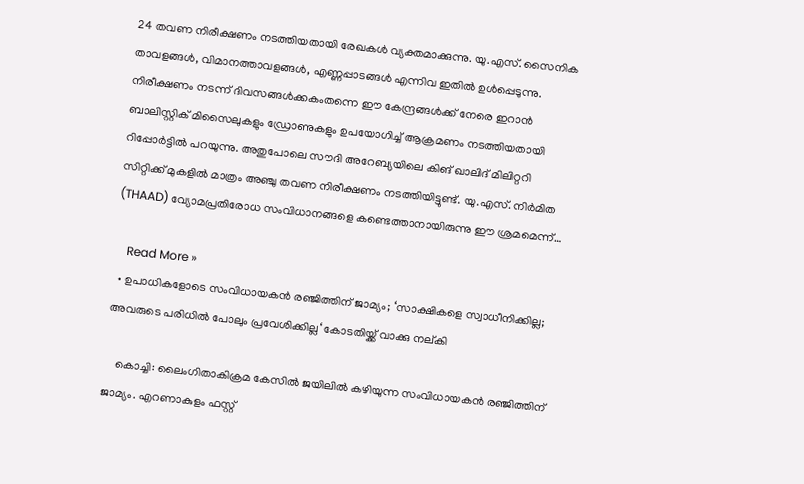24 തവണ നിരീക്ഷണം നടത്തിയതായി രേഖകൾ വ്യക്തമാക്കുന്നു. യു.എസ്. സൈനിക താവളങ്ങൾ, വിമാനത്താവളങ്ങൾ, എണ്ണപ്പാടങ്ങൾ എന്നിവ ഇതിൽ ഉൾപ്പെടുന്നു. നിരീക്ഷണം നടന്ന് ദിവസങ്ങൾക്കകംതന്നെ ഈ കേന്ദ്രങ്ങൾക്ക് നേരെ ഇറാൻ ബാലിസ്റ്റിക് മിസൈലുകളും ഡ്രോണുകളും ഉപയോഗിച്ച് ആക്രമണം നടത്തിയതായി റിപ്പോർട്ടിൽ പറയുന്നു. അതുപോലെ സൗദി അറേബ്യയിലെ കിങ് ഖാലിദ് മിലിറ്ററി സിറ്റിക്ക് മുകളിൽ മാത്രം അഞ്ചു തവണ നിരീക്ഷണം നടത്തിയിട്ടുണ്ട്. യു.എസ്. നിർമിത (THAAD) വ്യോമപ്രതിരോധ സംവിധാനങ്ങളെ കണ്ടെത്താനായിരുന്നു ഈ ശ്രമമെന്ന്…

    Read More »
  • ഉപാധികളോടെ സംവിധായകൻ ര‍ഞ്ജിത്തിന് ജാമ്യം; ‘സാക്ഷികളെ സ്വാധീനിക്കില്ല; അവരുടെ പരിധിൽ പോലും പ്രവേശിക്കില്ല‘ കോടതിയ്ക്ക് വാക്കു നല്കി

    കൊച്ചി: ലൈംഗിതാകിക്രമ കേസിൽ ജയിലിൽ കഴിയുന്ന സംവിധായകൻ രഞ്ജിത്തിന് ജാമ്യം. എറണാകുളം ഫസ്റ്റ്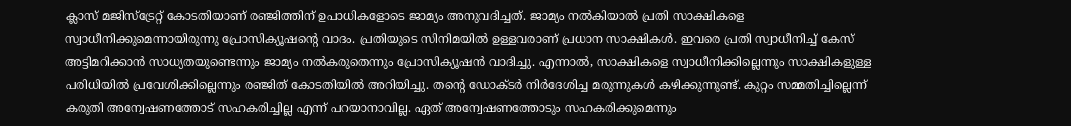ക്ലാസ് മജിസ്‌ട്രേറ്റ് കോടതിയാണ് രഞ്ജിത്തിന് ഉപാധികളോടെ ജാമ്യം അനുവദിച്ചത്. ജാമ്യം നൽകിയാൽ പ്രതി സാക്ഷികളെ സ്വാധീനിക്കുമെന്നായിരുന്നു പ്രോസിക്യൂഷൻ്റെ വാദം. പ്രതിയുടെ സിനിമയിൽ ഉള്ളവരാണ് പ്രധാന സാക്ഷികൾ. ഇവരെ പ്രതി സ്വാധീനിച്ച് കേസ് അട്ടിമറിക്കാൻ സാധ്യതയുണ്ടെന്നും ജാമ്യം നൽകരുതെന്നും പ്രോസിക്യൂഷൻ വാദിച്ചു. എന്നാല്‍, സാക്ഷികളെ സ്വാധീനിക്കില്ലെന്നും സാക്ഷികളുള്ള പരിധിയിൽ പ്രവേശിക്കില്ലെന്നും രഞ്ജിത് കോടതിയിൽ അറിയിച്ചു. തന്റെ ഡോക്ടർ നിർദേശിച്ച മരുന്നുകൾ കഴിക്കുന്നുണ്ട്. കുറ്റം സമ്മതിച്ചില്ലെന്ന് കരുതി അന്വേഷണത്തോട് സഹകരിച്ചില്ല എന്ന് പറയാനാവില്ല. ഏത് അന്വേഷണത്തോടും സഹകരിക്കുമെന്നും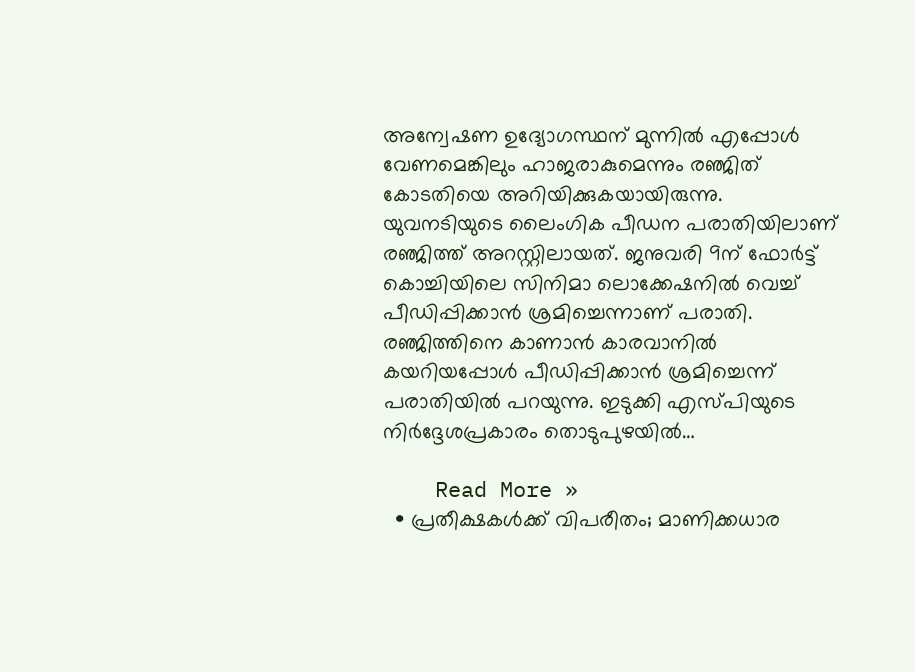അന്വേഷണ ഉദ്യോഗസ്ഥന് മുന്നിൽ എപ്പോൾ വേണമെങ്കിലും ഹാജരാകുമെന്നും രഞ്ജിത് കോടതിയെ അറിയിക്കുകയായിരുന്നു. യുവനടിയുടെ ലൈംഗിക പീഡന പരാതിയിലാണ് രഞ്ജിത്ത് അറസ്റ്റിലായത്. ജനുവരി 9ന് ഫോർട്ട് കൊച്ചിയിലെ സിനിമാ ലൊക്കേഷനിൽ വെച്ച് പീഡിപ്പിക്കാൻ ശ്രമിച്ചെന്നാണ് പരാതി. രഞ്ജിത്തിനെ കാണാൻ കാരവാനിൽ കയറിയപ്പോൾ പീഡിപ്പിക്കാൻ ശ്രമിച്ചെന്ന് പരാതിയിൽ പറയുന്നു. ഇടുക്കി എസ്പിയുടെ നിർദ്ദേശപ്രകാരം തൊടുപുഴയിൽ…

    Read More »
  • പ്രതീക്ഷകൾക്ക് വിപരീതം; മാണിക്കധാര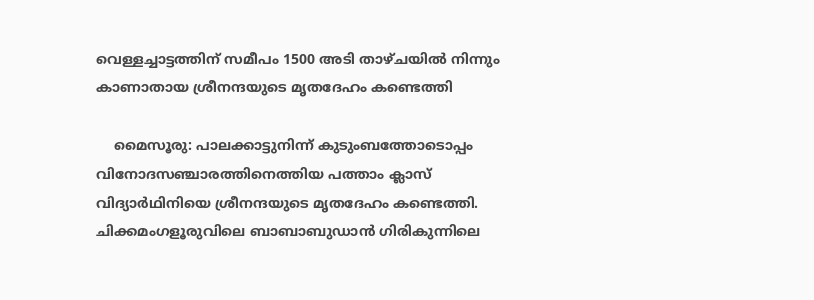വെള്ളച്ചാട്ടത്തിന് സമീപം 1500 അടി താഴ്ചയിൽ നിന്നും കാണാതായ ശ്രീനന്ദയുടെ മൃതദേഹം കണ്ടെത്തി

    മൈസൂരു: പാലക്കാട്ടുനിന്ന് കുടുംബത്തോടൊപ്പം വിനോദസഞ്ചാരത്തിനെത്തിയ പത്താം ക്ലാസ് വിദ്യാർഥിനിയെ ശ്രീനന്ദയുടെ മൃതദേഹം കണ്ടെത്തി. ചിക്കമംഗളൂരുവിലെ ബാബാബുഡാൻ ഗിരികുന്നിലെ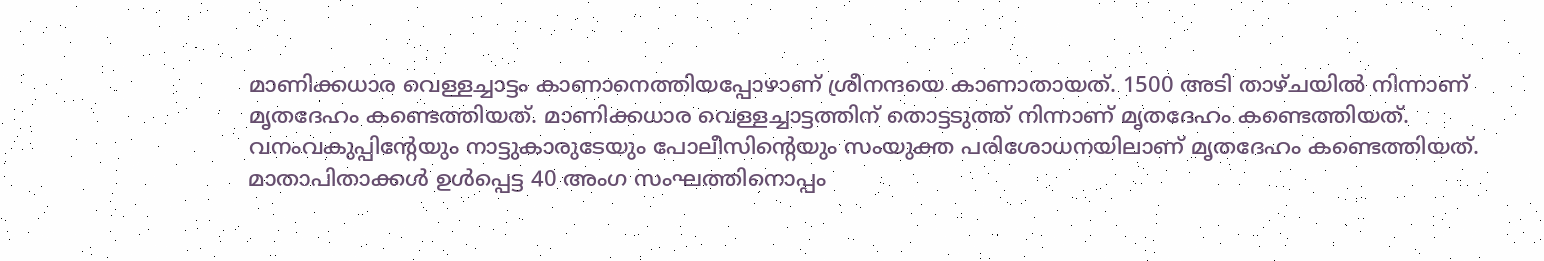മാണിക്കധാര വെള്ളച്ചാട്ടം കാണാനെത്തിയപ്പോഴാണ് ശ്രീനന്ദയെ കാണാതായത്. 1500 അടി താഴ്ചയിൽ നിന്നാണ് മൃതദേഹം കണ്ടെത്തിയത്. മാണിക്കധാര വെള്ളച്ചാട്ടത്തിന് തൊട്ടടുത്ത് നിന്നാണ് മൃതദേഹം കണ്ടെത്തിയത്. വനംവകുപ്പിന്റേയും നാട്ടുകാരുടേയും പോലീസിന്റെയും സംയുക്ത പരിശോധനയിലാണ് മൃതദേഹം കണ്ടെത്തിയത്. മാതാപിതാക്കൾ ഉൾപ്പെട്ട 40 അംഗ സംഘത്തിനൊപ്പം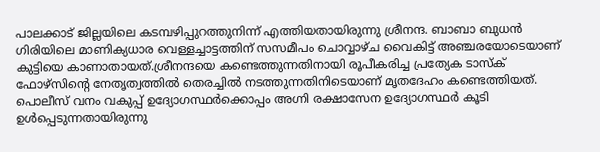പാലക്കാട് ജില്ലയിലെ കടമ്പഴിപ്പുറത്തുനിന്ന് എത്തിയതായിരുന്നു ശ്രീനന്ദ. ബാബാ ബുധൻ ഗിരിയിലെ മാണിക്യധാര വെള്ളച്ചാട്ടത്തിന് സസമീപം ചൊവ്വാഴ്ച വൈകിട്ട് അഞ്ചരയോടെയാണ് കുട്ടിയെ കാണാതായത്.ശ്രീനന്ദയെ കണ്ടെത്തുന്നതിനായി രൂപീകരിച്ച പ്രത്യേക ടാസ്ക് ഫോഴ്സിന്റെ നേതൃത്വത്തിൽ തെരച്ചിൽ നടത്തുന്നതിനിടെയാണ് മൃതദേഹം കണ്ടെത്തിയത്. പൊലീസ് വനം വകുപ്പ് ഉദ്യോഗസ്ഥർക്കൊപ്പം അഗ്നി രക്ഷാസേന ഉദ്യോഗസ്ഥർ കൂടി ഉൾപ്പെടുന്നതായിരുന്നു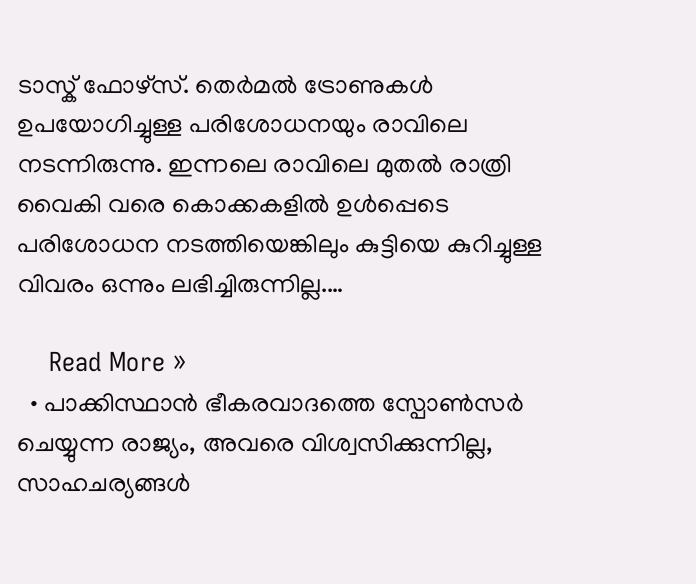ടാസ്ക് ഫോഴ്സ്. തെർമൽ ട്രോണുകൾ ഉപയോഗിച്ചുള്ള പരിശോധനയും രാവിലെ നടന്നിരുന്നു. ഇന്നലെ രാവിലെ മുതൽ രാത്രി വൈകി വരെ കൊക്കകളിൽ ഉൾപ്പെടെ പരിശോധന നടത്തിയെങ്കിലും കുട്ടിയെ കുറിച്ചുള്ള വിവരം ഒന്നും ലഭിച്ചിരുന്നില്ല.…

    Read More »
  • പാക്കിസ്ഥാൻ ഭീകരവാദത്തെ സ്പോൺസർ ചെയ്യുന്ന രാജ്യം, അവരെ വിശ്വസിക്കുന്നില്ല, സാഹചര്യങ്ങൾ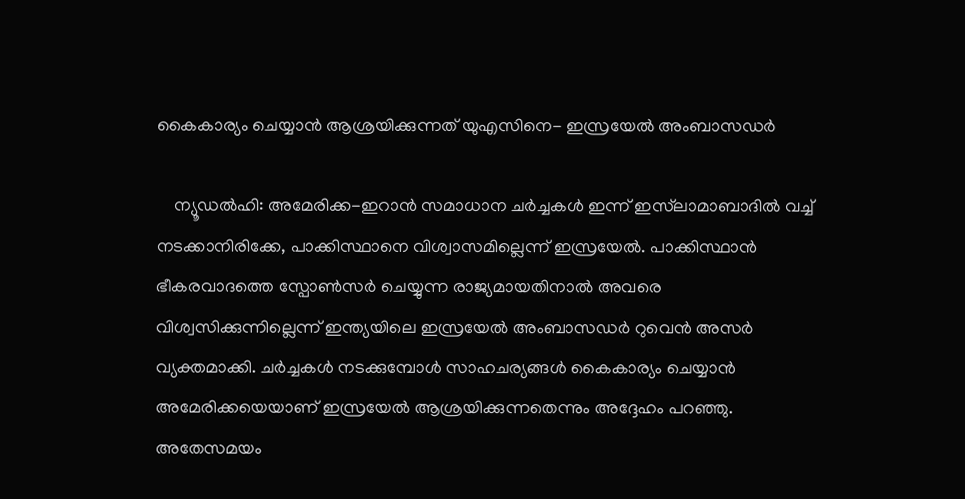കൈകാര്യം ചെയ്യാൻ ആശ്രയിക്കുന്നത് യുഎസിനെ- ഇസ്രയേൽ അംബാസഡർ

    ന്യൂഡൽഹി: അമേരിക്ക-ഇറാൻ സമാധാന ചർച്ചകൾ ഇന്ന് ഇസ്‌ലാമാബാദിൽ വച്ച് നടക്കാനിരിക്കേ, പാക്കിസ്ഥാനെ വിശ്വാസമില്ലെന്ന് ഇസ്രയേൽ. പാക്കിസ്ഥാൻ ഭീകരവാദത്തെ സ്പോൺസർ ചെയ്യുന്ന രാജ്യമായതിനാൽ അവരെ വിശ്വസിക്കുന്നില്ലെന്ന് ഇന്ത്യയിലെ ഇസ്രയേൽ അംബാസഡർ റുവെൻ അസർ വ്യക്തമാക്കി. ചർച്ചകൾ നടക്കുമ്പോൾ സാഹചര്യങ്ങൾ കൈകാര്യം ചെയ്യാൻ അമേരിക്കയെയാണ് ഇസ്രയേൽ ആശ്രയിക്കുന്നതെന്നും അദ്ദേഹം പറഞ്ഞു. അതേസമയം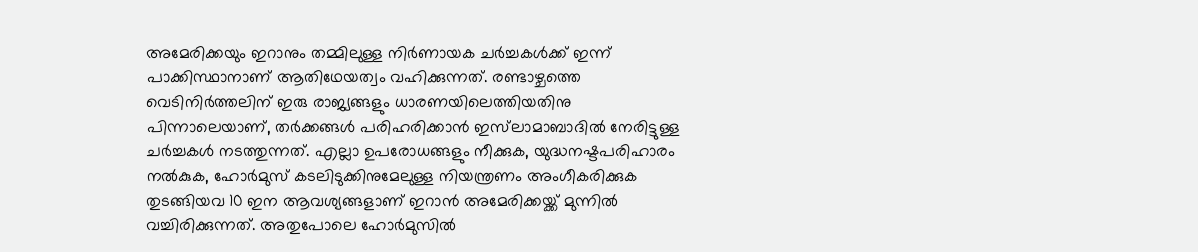അമേരിക്കയും ഇറാനും തമ്മിലുള്ള നിർണായക ചർച്ചകൾക്ക് ഇന്ന് പാക്കിസ്ഥാനാണ് ആതിഥേയത്വം വഹിക്കുന്നത്. രണ്ടാഴ്ചത്തെ വെടിനിർത്തലിന് ഇരു രാജ്യങ്ങളും ധാരണയിലെത്തിയതിനു പിന്നാലെയാണ്, തർക്കങ്ങൾ പരിഹരിക്കാൻ ഇസ്‌ലാമാബാദിൽ നേരിട്ടുള്ള ചർച്ചകൾ നടത്തുന്നത്. എല്ലാ ഉപരോധങ്ങളും നീക്കുക, യുദ്ധനഷ്ടപരിഹാരം നൽകുക, ഹോർമുസ് കടലിടുക്കിനുമേലുള്ള നിയന്ത്രണം അംഗീകരിക്കുക തുടങ്ങിയവ 10 ഇന ആവശ്യങ്ങളാണ് ഇറാൻ അമേരിക്കയ്ക്ക് മുന്നിൽ വച്ചിരിക്കുന്നത്. അതുപോലെ ഹോർമുസിൽ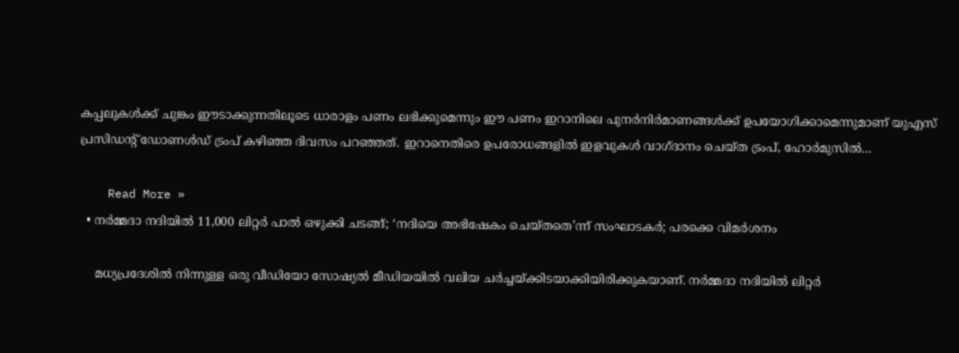കപ്പലുകൾക്ക് ചുങ്കം ഈടാക്കുന്നതിലൂടെ ധാരാളം പണം ലഭിക്കുമെന്നും ഈ പണം ഇറാനിലെ പുനർനിർമാണങ്ങൾക്ക് ഉപയോഗിക്കാമെന്നുമാണ് യുഎസ് പ്രസിഡന്റ് ഡോണൾഡ് ട്രംപ് കഴിഞ്ഞ ദിവസം പറഞ്ഞത്. ഇറാനെതിരെ ഉപരോധങ്ങളിൽ ഇളവുകൾ വാഗ്ദാനം ചെയ്ത ട്രംപ്, ഹോർമുസിൽ…

    Read More »
  • നർമ്മദാ നദിയിൽ 11,000 ലിറ്റർ പാൽ ഒഴുക്കി ചടങ്ങ്; ‘നദിയെ അഭിഷേകം ചെയ്തതെ’ന്ന് സംഘാടകര്‍; പരക്കെ വിമർശനം

    മധ്യപ്രദേശിൽ നിന്നുള്ള ഒരു വീഡിയോ സോഷ്യൽ മീഡിയയിൽ വലിയ ചര്‍ച്ചയ്ക്കിടയാക്കിയിരിക്കുകയാണ്. നർമ്മദാ നദിയിൽ ലിറ്റർ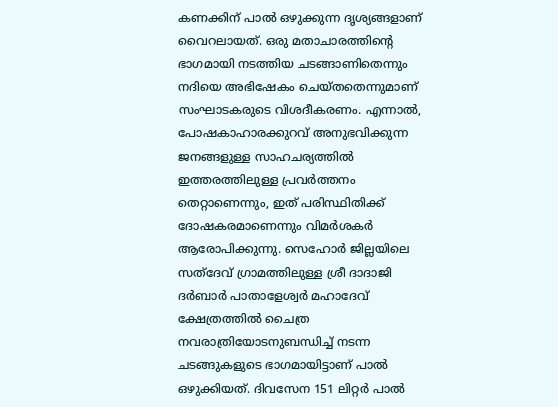കണക്കിന് പാൽ ഒഴുക്കുന്ന ദൃശ്യങ്ങളാണ് വൈറലായത്. ഒരു മതാചാരത്തിന്റെ ഭാഗമായി നടത്തിയ ചടങ്ങാണിതെന്നും നദിയെ അഭിഷേകം ചെയ്തതെന്നുമാണ് സംഘാടകരുടെ വിശദീകരണം. എന്നാൽ, പോഷകാഹാരക്കുറവ് അനുഭവിക്കുന്ന ജനങ്ങളുള്ള സാഹചര്യത്തിൽ ഇത്തരത്തിലുള്ള പ്രവർത്തനം തെറ്റാണെന്നും, ഇത് പരിസ്ഥിതിക്ക് ദോഷകരമാണെന്നും വിമർശകർ ആരോപിക്കുന്നു. സെഹോർ ജില്ലയിലെ സത്ദേവ് ഗ്രാമത്തിലുള്ള ശ്രീ ദാദാജി ദർബാർ പാതാളേശ്വർ മഹാദേവ് ക്ഷേത്രത്തിൽ ചൈത്ര നവരാത്രിയോടനുബന്ധിച്ച് നടന്ന ചടങ്ങുകളുടെ ഭാഗമായിട്ടാണ് പാൽ ഒഴുക്കിയത്. ദിവസേന 151 ലിറ്റർ പാൽ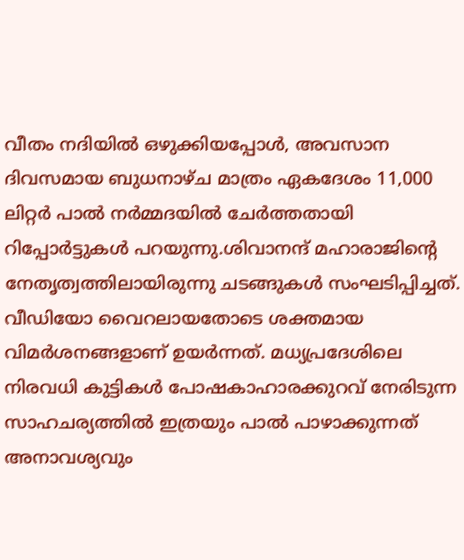വീതം നദിയിൽ ഒഴുക്കിയപ്പോൾ, അവസാന ദിവസമായ ബുധനാഴ്ച മാത്രം ഏകദേശം 11,000 ലിറ്റർ പാൽ നർമ്മദയിൽ ചേർത്തതായി റിപ്പോർട്ടുകൾ പറയുന്നു.ശിവാനന്ദ് മഹാരാജിന്റെ നേതൃത്വത്തിലായിരുന്നു ചടങ്ങുകൾ സംഘടിപ്പിച്ചത്. വീഡിയോ വൈറലായതോടെ ശക്തമായ വിമർശനങ്ങളാണ് ഉയർന്നത്. മധ്യപ്രദേശിലെ നിരവധി കുട്ടികൾ പോഷകാഹാരക്കുറവ് നേരിടുന്ന സാഹചര്യത്തിൽ ഇത്രയും പാൽ പാഴാക്കുന്നത് അനാവശ്യവും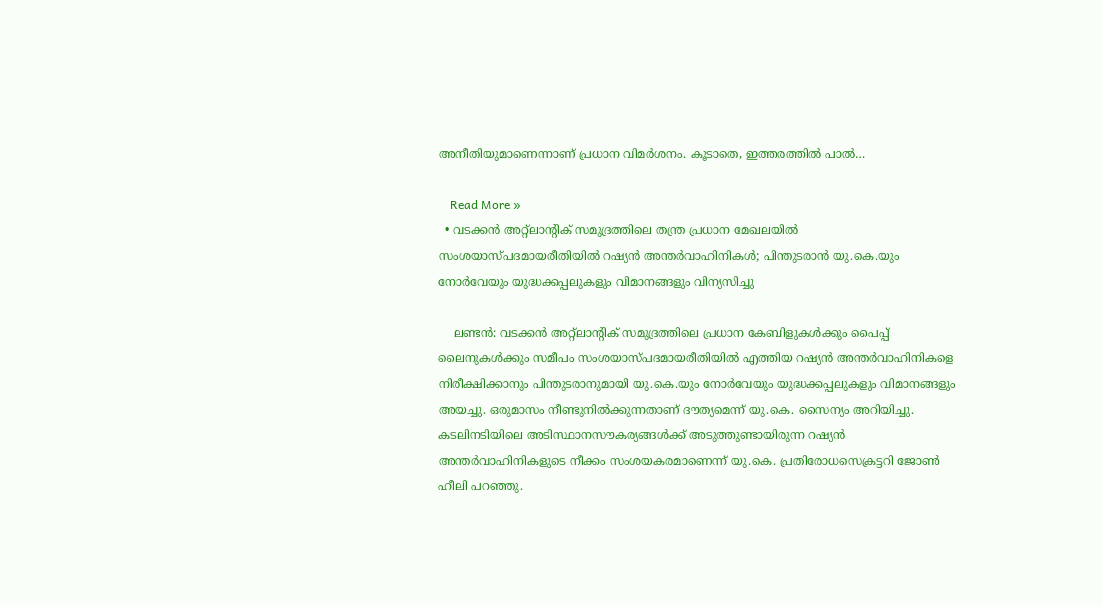അനീതിയുമാണെന്നാണ് പ്രധാന വിമർശനം. കൂടാതെ, ഇത്തരത്തിൽ പാൽ…

    Read More »
  • വടക്കൻ അറ്റ്ലാന്റിക് സമുദ്രത്തിലെ തന്ത്ര പ്രധാന മേഖലയിൽ സംശയാസ്പദമായരീതിയിൽ റഷ്യൻ അന്തർവാഹിനികൾ; പിന്തുടരാൻ യു.കെ.യും നോർവേയും യുദ്ധക്കപ്പലുകളും വിമാനങ്ങളും വിന്യസിച്ചു

    ലണ്ടൻ: വടക്കൻ അറ്റ്‌ലാന്റിക് സമുദ്രത്തിലെ പ്രധാന കേബിളുകൾക്കും പൈപ്പ് ലൈനുകൾക്കും സമീപം സംശയാസ്പദമായരീതിയിൽ എത്തിയ റഷ്യൻ അന്തർവാഹിനികളെ നിരീക്ഷിക്കാനും പിന്തുടരാനുമായി യു.കെ.യും നോർവേയും യുദ്ധക്കപ്പലുകളും വിമാനങ്ങളും അയച്ചു. ഒരുമാസം നീണ്ടുനിൽക്കുന്നതാണ് ദൗത്യമെന്ന് യു.കെ. സൈന്യം അറിയിച്ചു. കടലിനടിയിലെ അടിസ്ഥാനസൗകര്യങ്ങൾക്ക് അടുത്തുണ്ടായിരുന്ന റഷ്യൻ അന്തർവാഹിനികളുടെ നീക്കം സംശയകരമാണെന്ന് യു.കെ. പ്രതിരോധസെക്രട്ടറി ജോൺ ഹീലി പറഞ്ഞു.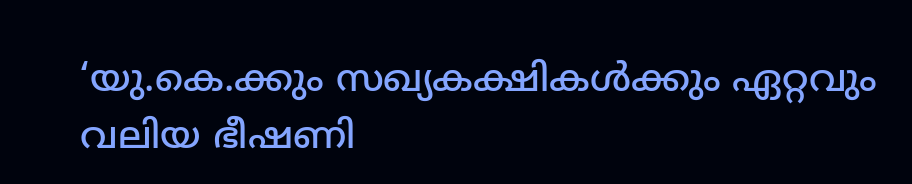‘യു.കെ.ക്കും സഖ്യകക്ഷികൾക്കും ഏറ്റവും വലിയ ഭീഷണി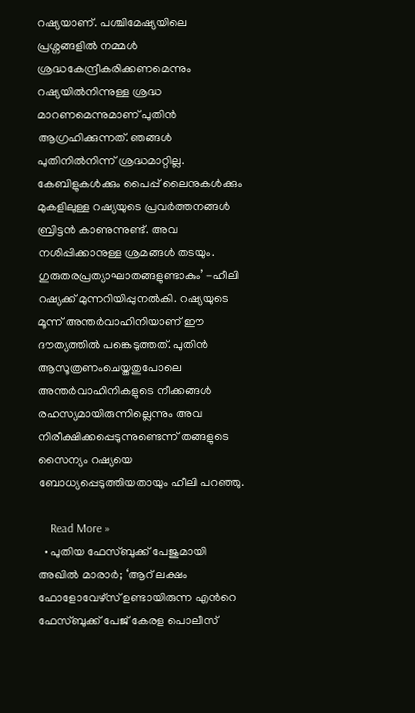റഷ്യയാണ്. പശ്ചിമേഷ്യയിലെ പ്രശ്നങ്ങളിൽ നമ്മൾ ശ്രദ്ധകേന്ദ്രീകരിക്കണമെന്നും റഷ്യയിൽനിന്നുള്ള ശ്രദ്ധ മാറണമെന്നുമാണ് പുതിൻ ആഗ്രഹിക്കുന്നത്. ഞങ്ങൾ പുതിനിൽനിന്ന് ശ്രദ്ധമാറ്റില്ല. കേബിളുകൾക്കും പൈപ്പ് ലൈനുകൾക്കും മുകളിലുള്ള റഷ്യയുടെ പ്രവർത്തനങ്ങൾ ബ്രിട്ടൻ കാണുന്നുണ്ട്. അവ നശിപ്പിക്കാനുള്ള ശ്രമങ്ങൾ തടയും. ഗുരുതരപ്രത്യാഘാതങ്ങളുണ്ടാകും’ -ഹീലി റഷ്യക്ക്‌ മുന്നറിയിപ്പുനൽകി. റഷ്യയുടെ മൂന്ന് അന്തർവാഹിനിയാണ് ഈ ദൗത്യത്തിൽ പങ്കെടുത്തത്. പുതിൻ ആസൂത്രണംചെയ്തതുപോലെ അന്തർവാഹിനികളുടെ നീക്കങ്ങൾ രഹസ്യമായിരുന്നില്ലെന്നും അവ നിരീക്ഷിക്കപ്പെടുന്നുണ്ടെന്ന്‌ തങ്ങളുടെ സൈന്യം റഷ്യയെ ബോധ്യപ്പെടുത്തിയതായും ഹീലി പറഞ്ഞു.

    Read More »
  • പുതിയ ഫേസ്ബുക്ക് പേജുമായി അഖില്‍ മാരാര്‍; ‘ആറ് ലക്ഷം ഫോളോവേഴ്സ് ഉണ്ടായിരുന്ന എന്‍റെ ഫേസ്ബുക്ക് പേജ് കേരള പൊലീസ്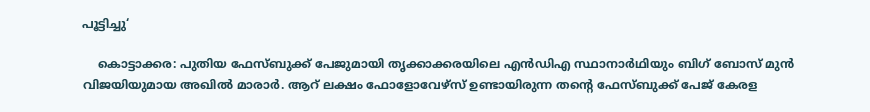പൂട്ടിച്ചു‘

    കൊട്ടാക്കര: പുതിയ ഫേസ്ബുക്ക് പേജുമായി തൃക്കാക്കരയിലെ എന്‍ഡിഎ സ്ഥാനാര്‍ഥിയും ബിഗ് ബോസ് മുന്‍ വിജയിയുമായ അഖില്‍ മാരാര്‍. ആറ് ലക്ഷം ഫോളോവേഴ്സ് ഉണ്ടായിരുന്ന തന്‍റെ ഫേസ്ബുക്ക് പേജ് കേരള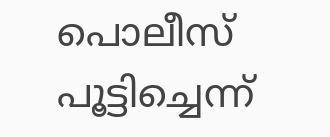പൊലീസ് പൂട്ടിച്ചെന്ന്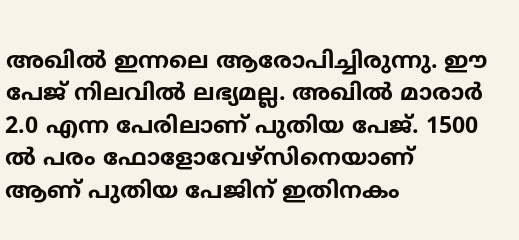അഖില്‍ ഇന്നലെ ആരോപിച്ചിരുന്നു. ഈ പേജ് നിലവില്‍ ലഭ്യമല്ല. അഖില്‍ മാരാര്‍ 2.0 എന്ന പേരിലാണ് പുതിയ പേജ്. 1500 ല്‍ പരം ഫോളോവേഴ്സിനെയാണ് ആണ് പുതിയ പേജിന് ഇതിനകം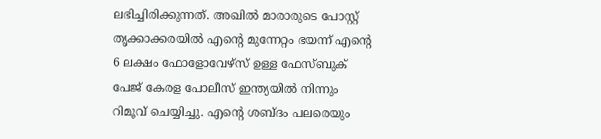ലഭിച്ചിരിക്കുന്നത്. അഖില്‍ മാരാരുടെ പോസ്റ്റ് തൃക്കാക്കരയിൽ എന്റെ മുന്നേറ്റം ഭയന്ന് എന്റെ 6 ലക്ഷം ഫോളോവേഴ്സ് ഉള്ള ഫേസ്ബുക് പേജ് കേരള പോലീസ് ഇന്ത്യയിൽ നിന്നും റിമൂവ് ചെയ്യിച്ചു. എന്റെ ശബ്ദം പലരെയും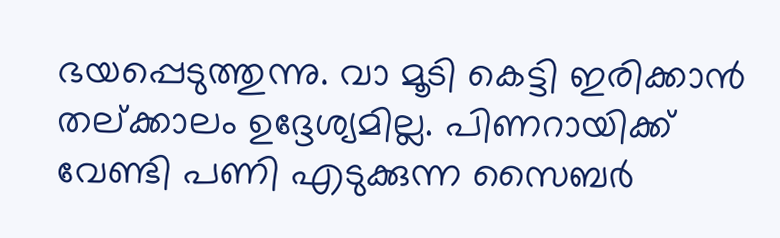ഭയപ്പെടുത്തുന്നു. വാ മൂടി കെട്ടി ഇരിക്കാൻ തല്ക്കാലം ഉദ്ദേശ്യമില്ല. പിണറായിക്ക് വേണ്ടി പണി എടുക്കുന്ന സൈബർ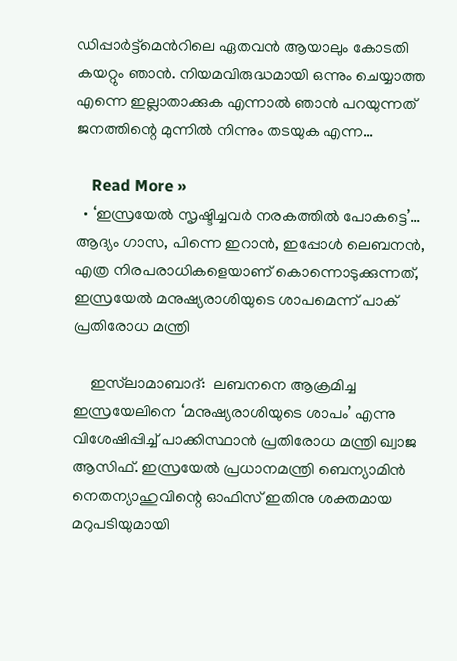ഡിപ്പാർട്ട്മെന്‍റിലെ ഏതവൻ ആയാലും കോടതി കയറ്റും ഞാൻ. നിയമവിരുദ്ധമായി ഒന്നും ചെയ്യാത്ത എന്നെ ഇല്ലാതാക്കുക എന്നാല്‍ ഞാൻ പറയുന്നത് ജനത്തിന്റെ മുന്നിൽ നിന്നും തടയുക എന്ന…

    Read More »
  • ‘ഇസ്രയേല്‍ സൃഷ്ടിച്ചവർ നരകത്തിൽ പോകട്ടെ’… ആദ്യം ഗാസ, പിന്നെ ഇറാൻ, ഇപ്പോൾ ലെബനൻ, എത്ര നിരപരാധികളെയാണ് കൊന്നൊടുക്കുന്നത്, ഇസ്രയേല്‍ മനുഷ്യരാശിയുടെ ശാപമെന്ന് പാക് പ്രതിരോധ മന്ത്രി

    ഇസ്‌ലാമാബാദ്:  ലബനനെ ആക്രമിച്ച ഇസ്രയേലിനെ ‘മനുഷ്യരാശിയുടെ ശാപം’ എന്നു വിശേഷിപ്പിച്ച് പാക്കിസ്ഥാൻ പ്രതിരോധ മന്ത്രി ഖ്വാജ ആസിഫ്. ഇസ്രയേൽ പ്രധാനമന്ത്രി ബെന്യാമിൻ നെതന്യാഹുവിന്റെ ഓഫിസ് ഇതിനു ശക്തമായ മറുപടിയുമായി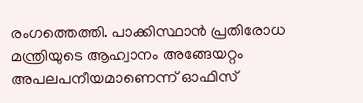രംഗത്തെത്തി. പാക്കിസ്ഥാൻ പ്രതിരോധ മന്ത്രിയുടെ ആഹ്വാനം അങ്ങേയറ്റം അപലപനീയമാണെന്ന് ഓഫിസ്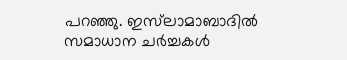പറഞ്ഞു. ഇസ്‌ലാമാബാദിൽ സമാധാന ചർച്ചകൾ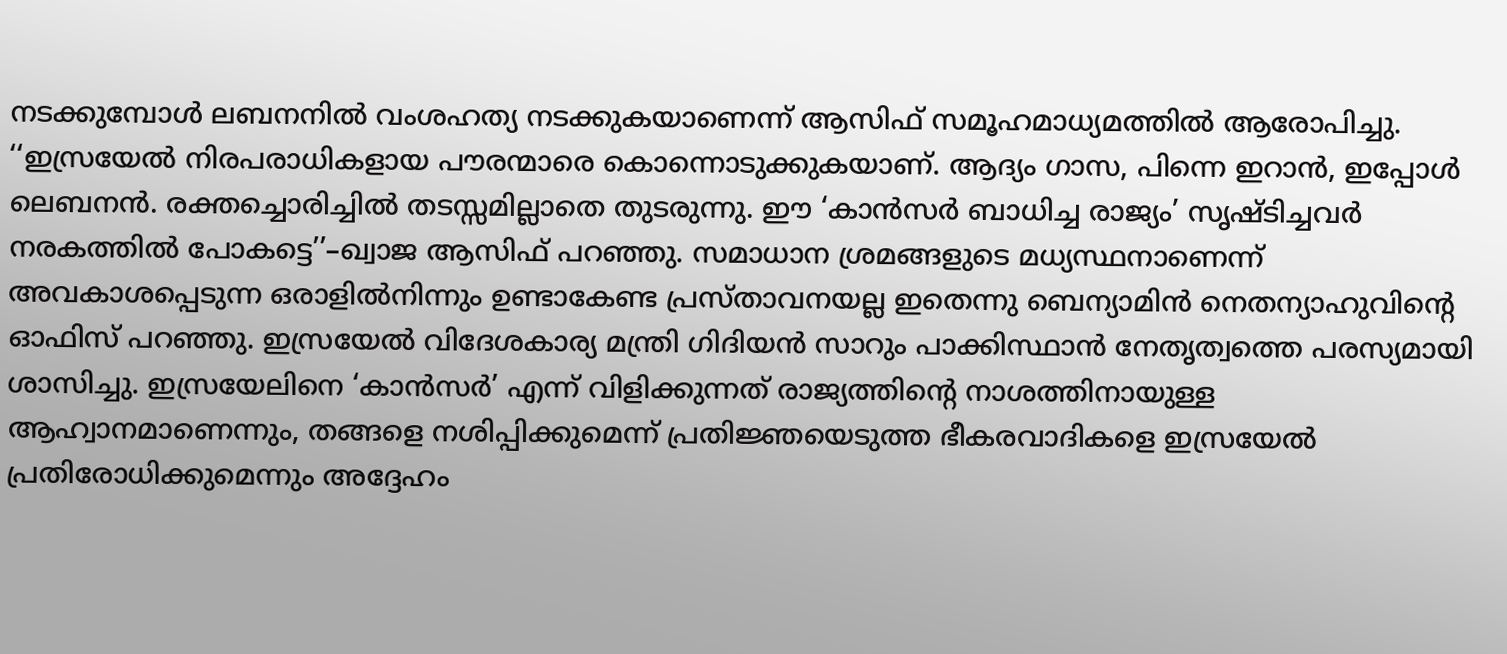നടക്കുമ്പോൾ ലബനനിൽ വംശഹത്യ നടക്കുകയാണെന്ന് ആസിഫ് സമൂഹമാധ്യമത്തിൽ ആരോപിച്ചു. ‘‘ഇസ്രയേൽ നിരപരാധികളായ പൗരന്മാരെ കൊന്നൊടുക്കുകയാണ്. ആദ്യം ഗാസ, പിന്നെ ഇറാൻ, ഇപ്പോൾ ലെബനൻ. രക്തച്ചൊരിച്ചിൽ തടസ്സമില്ലാതെ തുടരുന്നു. ഈ ‘കാൻസർ ബാധിച്ച രാജ്യം’ സൃഷ്ടിച്ചവർ നരകത്തിൽ പോകട്ടെ’’–ഖ്വാജ ആസിഫ് പറഞ്ഞു. സമാധാന ശ്രമങ്ങളുടെ മധ്യസ്ഥനാണെന്ന് അവകാശപ്പെടുന്ന ഒരാളിൽനിന്നും ഉണ്ടാകേണ്ട പ്രസ്താവനയല്ല ഇതെന്നു ബെന്യാമിൻ നെതന്യാഹുവിന്റെ ഓഫിസ് പറ‍ഞ്ഞു. ഇസ്രയേൽ വിദേശകാര്യ മന്ത്രി ഗിദിയൻ സാറും പാക്കിസ്ഥാൻ നേതൃത്വത്തെ പരസ്യമായി ശാസിച്ചു. ഇസ്രയേലിനെ ‘കാൻസർ’ എന്ന് വിളിക്കുന്നത് രാജ്യത്തിന്റെ നാശത്തിനായുള്ള ആഹ്വാനമാണെന്നും, തങ്ങളെ നശിപ്പിക്കുമെന്ന് പ്രതിജ്ഞയെടുത്ത ഭീകരവാദികളെ ഇസ്രയേൽ പ്രതിരോധിക്കുമെന്നും അദ്ദേഹം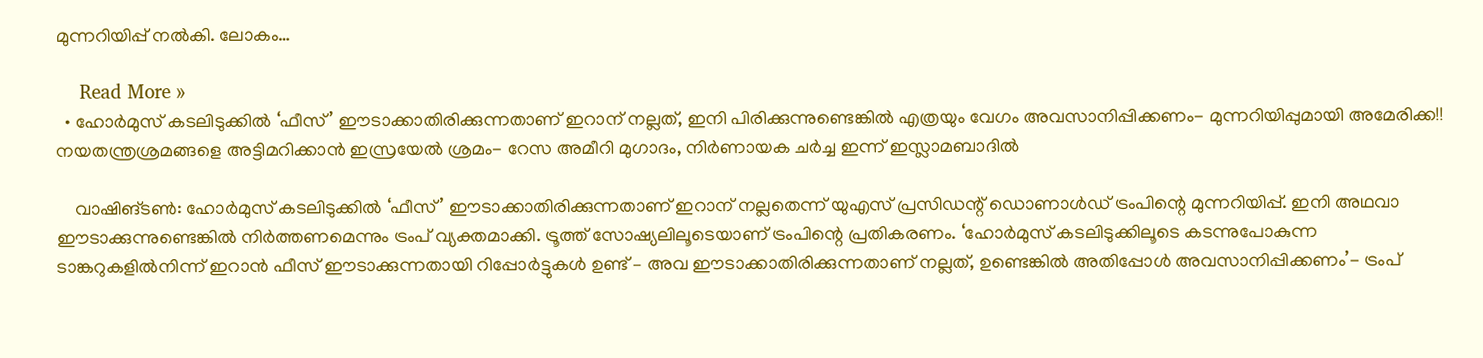മുന്നറിയിപ്പ് നൽകി. ലോകം…

    Read More »
  • ഹോർമുസ് കടലിടുക്കിൽ ‘ഫീസ്’ ഈടാക്കാതിരിക്കുന്നതാണ് ഇറാന് നല്ലത്, ഇനി പിരിക്കുന്നുണ്ടെങ്കിൽ എത്രയും വേഗം അവസാനിപ്പിക്കണം- മുന്നറിയിപ്പുമായി അമേരിക്ക!! നയതന്ത്രശ്രമങ്ങളെ അട്ടിമറിക്കാൻ ഇസ്രയേൽ ശ്രമം- റേസ അമീറി മുഗാദം, നിർണായക ചർച്ച ഇന്ന് ഇസ്ലാമബാദിൽ

    വാഷിങ്ടൺ: ഹോർമുസ് കടലിടുക്കിൽ ‘ഫീസ്’ ഈടാക്കാതിരിക്കുന്നതാണ് ഇറാന് നല്ലതെന്ന് യുഎസ് പ്രസിഡന്റ് ഡൊണാൾഡ് ട്രംപിന്റെ മുന്നറിയിപ്പ്. ഇനി അഥവാ ഈടാക്കുന്നുണ്ടെങ്കിൽ നിർത്തണമെന്നും ട്രംപ് വ്യക്തമാക്കി. ട്രൂത്ത് സോഷ്യലിലൂടെയാണ് ട്രംപിന്റെ പ്രതികരണം. ‘ഹോർമുസ് കടലിടുക്കിലൂടെ കടന്നുപോകുന്ന ടാങ്കറുകളിൽനിന്ന് ഇറാൻ ഫീസ് ഈടാക്കുന്നതായി റിപ്പോർട്ടുകൾ ഉണ്ട് – അവ ഈടാക്കാതിരിക്കുന്നതാണ് നല്ലത്, ഉണ്ടെങ്കിൽ അതിപ്പോൾ അവസാനിപ്പിക്കണം’- ട്രംപ്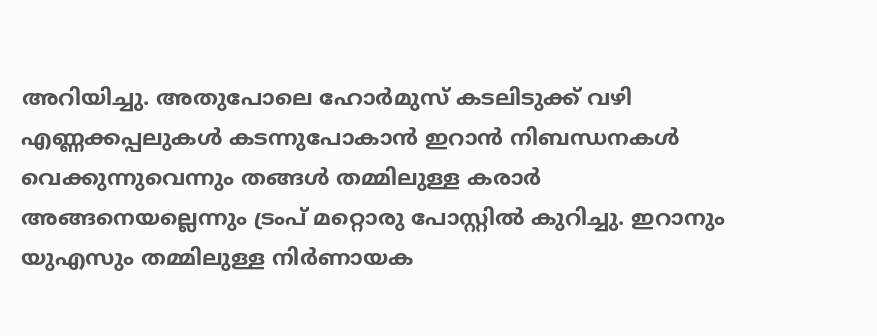അറിയിച്ചു. അതുപോലെ ഹോർമുസ് കടലിടുക്ക് വഴി എണ്ണക്കപ്പലുകൾ കടന്നുപോകാൻ ഇറാൻ നിബന്ധനകൾ വെക്കുന്നുവെന്നും തങ്ങൾ തമ്മിലുള്ള കരാർ അങ്ങനെയല്ലെന്നും ട്രംപ് മറ്റൊരു പോസ്റ്റിൽ കുറിച്ചു. ഇറാനും യുഎസും തമ്മിലുള്ള നിർണായക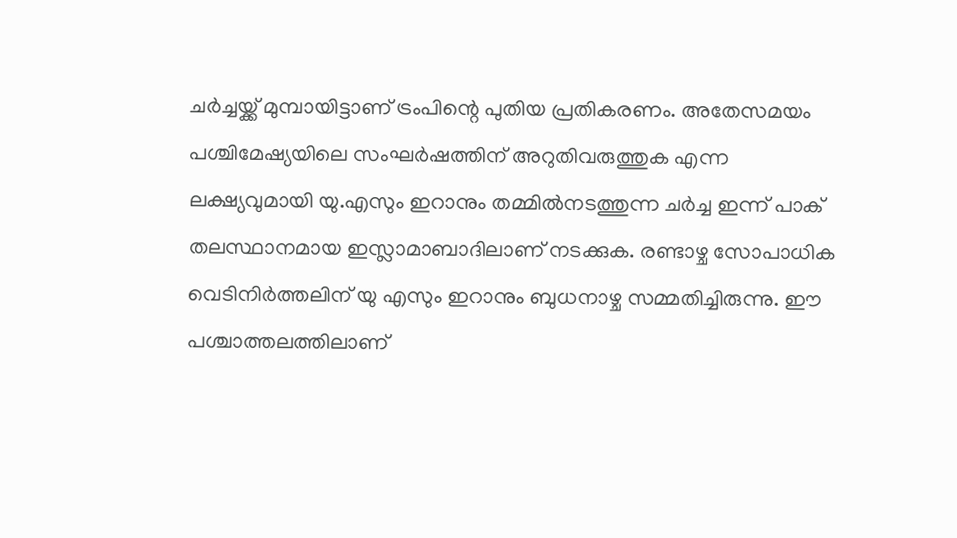ചർച്ചയ്ക്ക് മുമ്പായിട്ടാണ് ട്രംപിന്റെ പുതിയ പ്രതികരണം. അതേസമയം പശ്ചിമേഷ്യയിലെ സംഘർഷത്തിന് അറുതിവരുത്തുക എന്ന ലക്ഷ്യവുമായി യു.എസും ഇറാനും തമ്മിൽനടത്തുന്ന ചർച്ച ഇന്ന് പാക് തലസ്ഥാനമായ ഇസ്ലാമാബാദിലാണ് നടക്കുക. രണ്ടാഴ്ച സോപാധിക വെടിനിർത്തലിന് യു എസും ഇറാനും ബുധനാഴ്ച സമ്മതിച്ചിരുന്നു. ഈ പശ്ചാത്തലത്തിലാണ്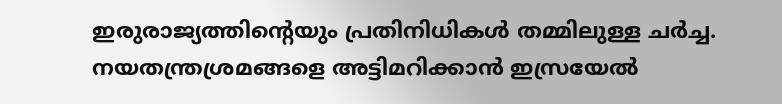ഇരുരാജ്യത്തിന്റെയും പ്രതിനിധികൾ തമ്മിലുള്ള ചർച്ച. നയതന്ത്രശ്രമങ്ങളെ അട്ടിമറിക്കാൻ ഇസ്രയേൽ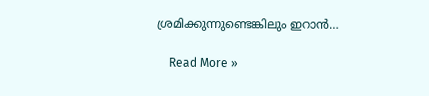ശ്രമിക്കുന്നുണ്ടെങ്കിലും ഇറാൻ…

    Read More »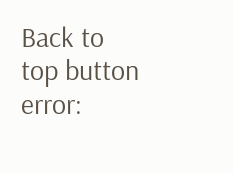Back to top button
error: